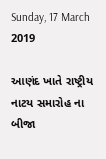Sunday, 17 March 2019

આણંદ ખાતે રાષ્ટ્રીય નાટય સમારોહ ના બીજા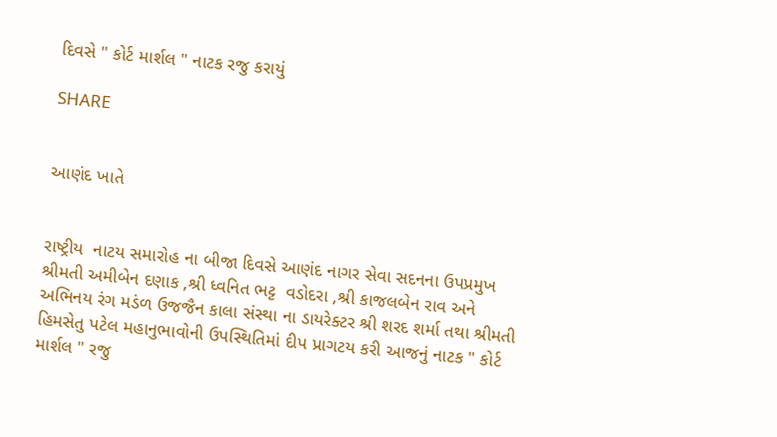દિવસે " કોર્ટ માર્શલ " નાટક રજુ કરાયું

SHARE


આણંદ ખાતે


રાષ્ટ્રીય  નાટય સમારોહ ના બીજા દિવસે આણંદ નાગર સેવા સદનના ઉપપ્રમુખ શ્રીમતી અમીબેન દણાક ,શ્રી ધ્વનિત ભટ્ટ  વડોદરા ,શ્રી કાજલબેન રાવ અને અભિનય રંગ મડંળ ઉજજૈન કાલા સંસ્થા ના ડાયરેક્ટર શ્રી શરદ શર્મા તથા શ્રીમતી હિમસેતુ પટેલ મહાનુભાવોની ઉપસ્થિતિમાં દીપ પ્રાગટય કરી આજનું નાટક " કોર્ટ માર્શલ " રજુ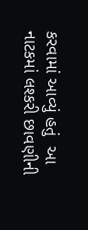કરવામાં આવ્યું હતું  આ નાટકમાં લશ્કરી છાવણીની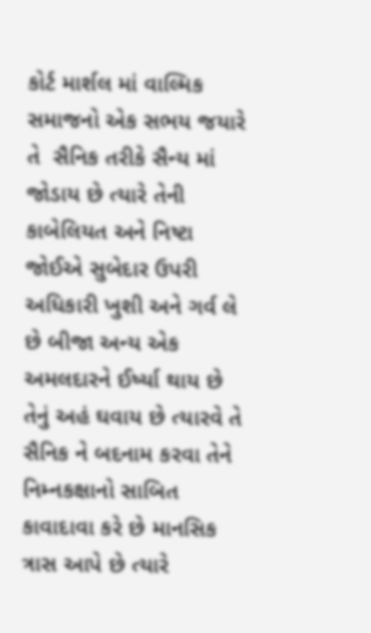કોર્ટ માર્શલ માં વાલ્મિક સમાજનો એક સભય જયારે તે  સૈનિક તરીકે સૈન્ય માં જોડાય છે ત્યારે તેની કાબેલિયત અને નિષ્ટા જોઈએ સુબેદાર ઉપરી અધિકારી ખુશી અને ગર્વ લે છે બીજા અન્ય એક અમલદારને ઈર્ષ્યા થાય છે તેનું અહં ઘવાય છે ત્યારવે તે સૈનિક ને બદનામ કરવા તેને નિમ્નકક્ષાનો સાબિત કાવાદાવા કરે છે માનસિક ત્રાસ આપે છે ત્યારે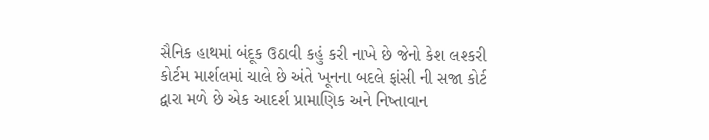સૈનિક હાથમાં બંદૂક ઉઠાવી કહું કરી નાખે છે જેનો કેશ લશ્કરી કોર્ટમ માર્શલમાં ચાલે છે અંતે ખૂનના બદલે ફાંસી ની સજા કોર્ટ દ્વારા મળે છે એક આદર્શ પ્રામાણિક અને નિષ્તાવાન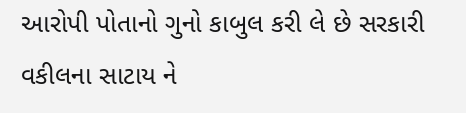આરોપી પોતાનો ગુનો કાબુલ કરી લે છે સરકારી વકીલના સાટાય ને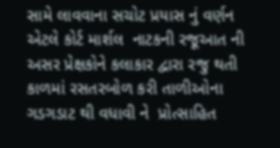સામે લાવવાના સચોટ પ્રયાસ નું વર્ણન એટલે કોર્ટ માર્શલ  નાટકની રજૂઆત ની અસર પ્રેક્ષકોને કલાકાર દ્વારા રજુ થતી કાળમાં રસતરબોળ કરી તાળીઓના ગડગડાટ થી વધાવી ને  પ્રોત્સાહિત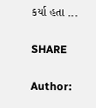કર્યા હતા ...

SHARE

Author: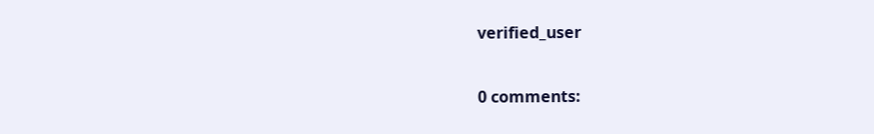verified_user

0 comments: